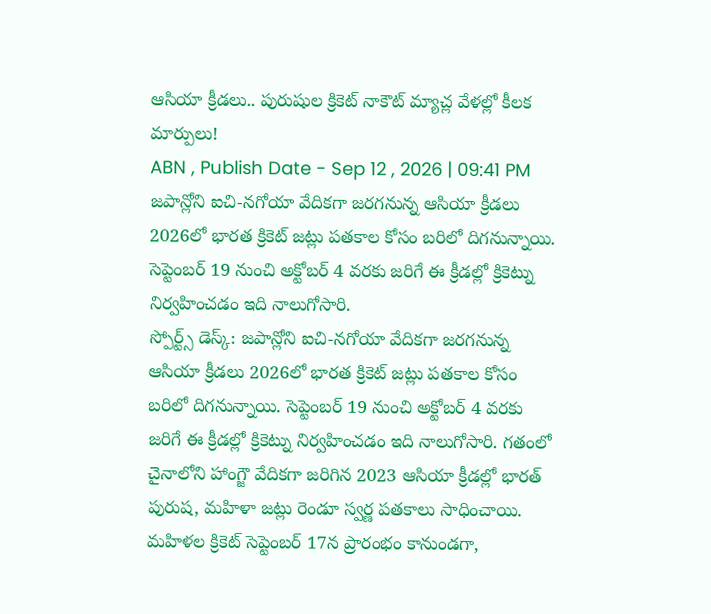ఆసియా క్రీడలు.. పురుషుల క్రికెట్ నాకౌట్ మ్యాచ్ల వేళల్లో కీలక మార్పులు!
ABN , Publish Date - Sep 12 , 2026 | 09:41 PM
జపాన్లోని ఐచి-నగోయా వేదికగా జరగనున్న ఆసియా క్రీడలు 2026లో భారత క్రికెట్ జట్లు పతకాల కోసం బరిలో దిగనున్నాయి. సెప్టెంబర్ 19 నుంచి అక్టోబర్ 4 వరకు జరిగే ఈ క్రీడల్లో క్రికెట్ను నిర్వహించడం ఇది నాలుగోసారి.
స్పోర్ట్స్ డెస్క్: జపాన్లోని ఐచి-నగోయా వేదికగా జరగనున్న ఆసియా క్రీడలు 2026లో భారత క్రికెట్ జట్లు పతకాల కోసం బరిలో దిగనున్నాయి. సెప్టెంబర్ 19 నుంచి అక్టోబర్ 4 వరకు జరిగే ఈ క్రీడల్లో క్రికెట్ను నిర్వహించడం ఇది నాలుగోసారి. గతంలో చైనాలోని హాంగ్జౌ వేదికగా జరిగిన 2023 ఆసియా క్రీడల్లో భారత్ పురుష, మహిళా జట్లు రెండూ స్వర్ణ పతకాలు సాధించాయి. మహిళల క్రికెట్ సెప్టెంబర్ 17న ప్రారంభం కానుండగా,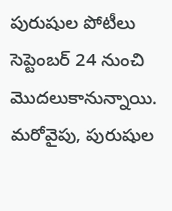పురుషుల పోటీలు సెప్టెంబర్ 24 నుంచి మొదలుకానున్నాయి.
మరోవైపు, పురుషుల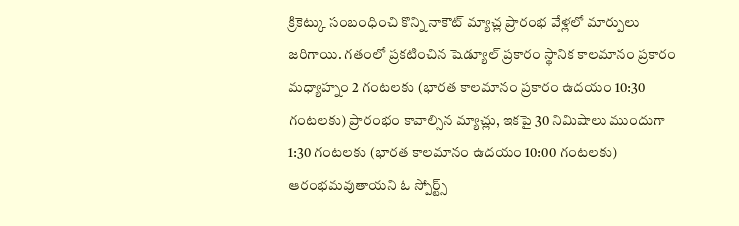క్రికెట్కు సంబంధించి కొన్ని నాకౌట్ మ్యాచ్ల ప్రారంభ వేళ్లలో మార్పులు జరిగాయి. గతంలో ప్రకటించిన షెడ్యూల్ ప్రకారం స్థానిక కాలమానం ప్రకారం మధ్యాహ్నం 2 గంటలకు (భారత కాలమానం ప్రకారం ఉదయం 10:30 గంటలకు) ప్రారంభం కావాల్సిన మ్యాచ్లు, ఇకపై 30 నిమిషాలు ముందుగా 1:30 గంటలకు (భారత కాలమానం ఉదయం 10:00 గంటలకు) ఆరంభమవుతాయని ఓ స్పోర్ట్స్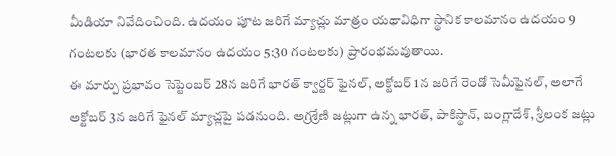మీడియా నివేదించింది. ఉదయం పూట జరిగే మ్యాచ్లు మాత్రం యథావిధిగా స్థానిక కాలమానం ఉదయం 9 గంటలకు (భారత కాలమానం ఉదయం 5:30 గంటలకు) ప్రారంభమవుతాయి.
ఈ మార్పు ప్రభావం సెప్టెంబర్ 28న జరిగే భారత్ క్వార్టర్ ఫైనల్, అక్టోబర్ 1న జరిగే రెండో సెమీఫైనల్, అలాగే అక్టోబర్ 3న జరిగే ఫైనల్ మ్యాచ్లపై పడనుంది. అగ్రశ్రేణి జట్లుగా ఉన్న భారత్, పాకిస్థాన్, బంగ్లాదేశ్, శ్రీలంక జట్లు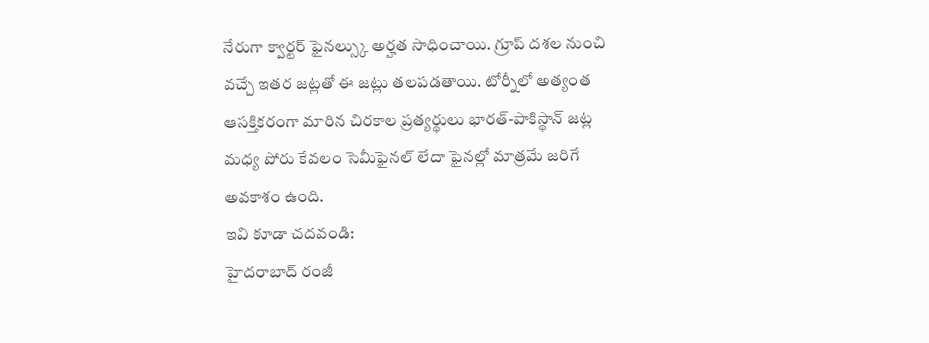నేరుగా క్వార్టర్ ఫైనల్స్కు అర్హత సాధించాయి. గ్రూప్ దశల నుంచి వచ్చే ఇతర జట్లతో ఈ జట్లు తలపడతాయి. టోర్నీలో అత్యంత ఆసక్తికరంగా మారిన చిరకాల ప్రత్యర్థులు భారత్-పాకిస్థాన్ జట్ల మధ్య పోరు కేవలం సెమీఫైనల్ లేదా ఫైనల్లో మాత్రమే జరిగే అవకాశం ఉంది.
ఇవి కూడా చదవండి:
హైదరాబాద్ రంజీ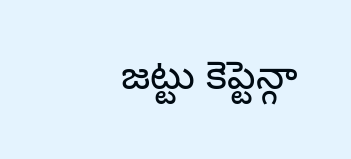జట్టు కెప్టెన్గా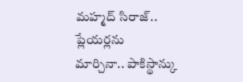మహ్మద్ సిరాజ్..
ప్లేయర్లను మార్చినా.. పాకిస్థాన్కు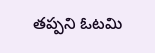తప్పని ఓటమి